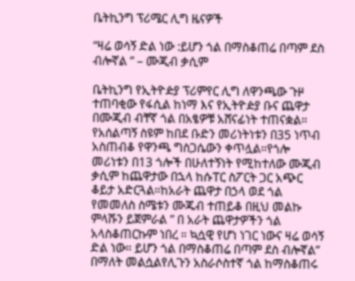ቤትኪንግ ፕሪሜር ሊግ ዜናዎች

“ዛሬ ወሳኝ ድል ነው :ይሆን ጎል በማስቆጠሬ በጣም ደስ ብሎኛል ” – ሙጂብ ቃሲም

ቤትኪንግ የኢትዮዽያ ፕሪምየር ሊግ ለዋንጫው ጉዞ ተጠባቂው የፋሲል ከነማ እና የኢትዮዽያ ቡና ጨዋታ በሙጂብ ብቸኛ ጎል በአፄዎቹ አሸናፊነት ተጠናቋል። የአሰልጣኝ ስዩም ከበደ ቡድን መሪነትነቱን በ35 ነጥብ አስጠብቆ የዋንጫ ግስጋሴውን ቀጥሏል።የጎሎ መሪነቱን በ13 ጎሎች በሁለተኝነት የሚከተለው ሙጂብ ቃሲም ከጨዋታው በኋላ ከሱፐር ስፖርት ጋር አጭር ቆይታ አድርጓል።ከአራት ጨዋታ በኃላ ወደ ጎል የመመለስ ስሜቱን ሙጁብ ተጠይቆ በዚህ መልኩ ምላሹን ይጀምራል ” በ አራት ጨዋታዎችን ጎል አላስቆጠርኩም ነበረ ። ኳሷዊ የሆነ ነገር ነውና ዛሬ ወሳኝ ድል ነው። ይሆን ጎል በማስቆጠሬ በጣም ደስ ብሎኛል” በማለት መልሷልየሊጉን አስራሶስተኛ ጎል ከማስቆጠሩ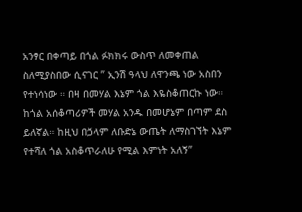አንፃር በቀጣይ በጎል ፉክክሩ ውስጥ ለመቀጠል ስለሚያስበው ሲናገር ” ኢንሽ ዓላህ ለዋንጫ ነው አስበን የተነሳነው ። በዛ በመሃል እኔም ጎል እዬስቆጠርኩ ነው። ከጎል አሰቆጣሪዎች መሃል አንዱ በመሆኔም በጣም ደስ ይለኛል። ከዚህ በⷛላም ለቡድኔ ውጤት ለማስገኘት እኔም የተሻለ ጎል አስቆጥራለሁ የሚል እምነት አለኝ”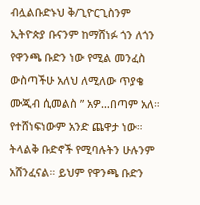ብሏልቡድኑህ ቅ/ጊዮርጊስንም ኢትዮጵያ ቡናንም ከማሸነፉ ጎን ለጎን የዋንጫ ቡድን ነው የሚል መንፈስ ውስጣችሁ አለህ ለሚለው ጥያቄ ሙጂብ ሲመልስ ” አዎ…በጣም አለ። የተሸነፍነውም አንድ ጨዋታ ነው። ትላልቅ ቡድኖች የሚባሉትን ሁሉንም አሸንፈናል። ይህም የዋንጫ ቡድን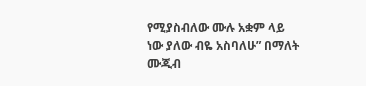የሚያስብለው ሙሉ አቋም ላይ ነው ያለው ብዬ አስባለሁ” በማለት ሙጂብ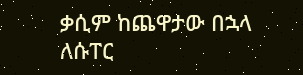ቃሲም ከጨዋታው በኋላ ለሱፐር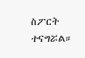ስፖርት ተናግሯል።